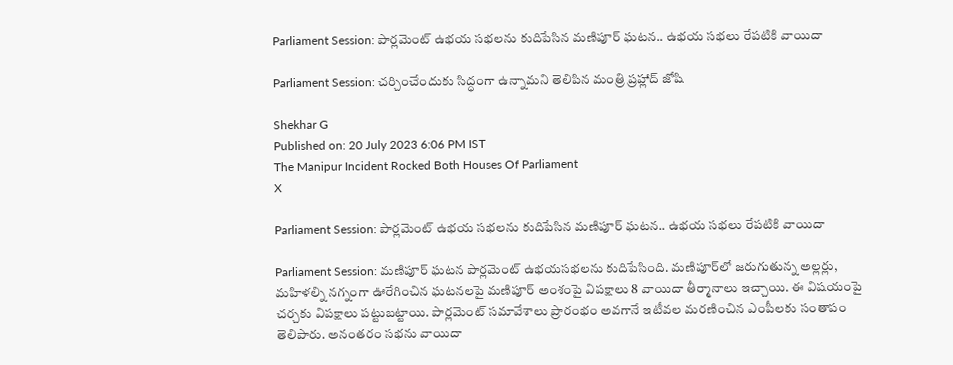Parliament Session: పార్లమెంట్ ఉభయ సభలను కుదిపేసిన మణిపూర్ ఘటన.. ఉభయ సభలు రేపటికి వాయిదా

Parliament Session: చర్చించేందుకు సిద్ధంగా ఉన్నామని తెలిపిన మంత్రి ప్రహ్లాద్ జోషి

Shekhar G
Published on: 20 July 2023 6:06 PM IST
The Manipur Incident Rocked Both Houses Of Parliament
X

Parliament Session: పార్లమెంట్ ఉభయ సభలను కుదిపేసిన మణిపూర్ ఘటన.. ఉభయ సభలు రేపటికి వాయిదా

Parliament Session: మణిపూర్ ఘటన పార్లమెంట్ ఉభయసభలను కుదిపేసింది. మణిపూర్‌లో జరుగుతున్న అల్లర్లు, మహిళల్ని నగ్నంగా ఊరేగించిన ఘటనలపై మణిపూర్‌ అంశంపై విపక్షాలు 8 వాయిదా తీర్మానాలు ఇచ్చాయి. ఈ విషయంపై చర్చకు విపక్షాలు పట్టుబట్టాయి. పార్లమెంట్ సమావేశాలు ప్రారంభం అవగానే ఇటీవల మరణించిన ఎంపీలకు సంతాపం తెలిపారు. అనంతరం సభను వాయిదా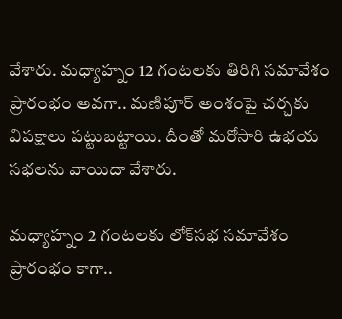వేశారు. మధ్యాహ్నం 12 గంటలకు తిరిగి సమావేశం ప్రారంభం అవగా.. మణిపూర్ అంశంపై చర్చకు విపక్షాలు పట్టుబట్టాయి. దీంతో మరోసారి ఉభయ సభలను వాయిదా వేశారు.

మధ్యాహ్నం 2 గంటలకు లోక్‌సభ సమావేశం ప్రారంభం కాగా..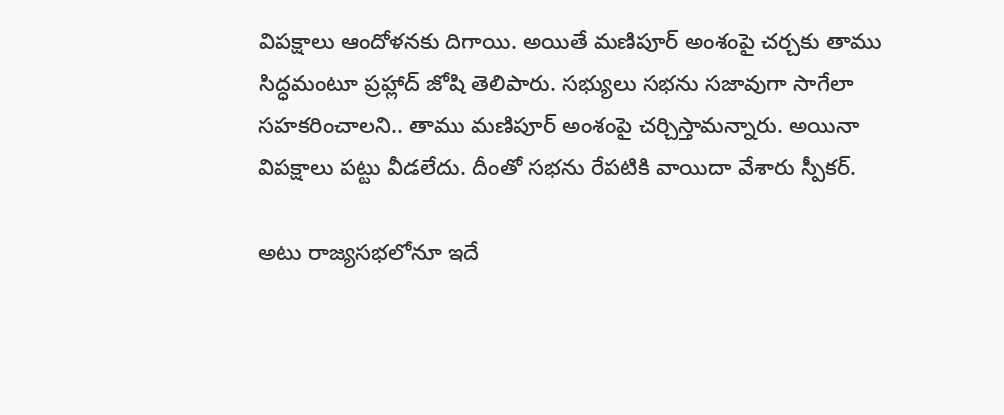విపక్షాలు ఆందోళనకు దిగాయి. అయితే మణిపూర్ అంశంపై చర్చకు తాము సిద్ధమంటూ ప్రహ్లాద్ జోషి తెలిపారు. సభ్యులు సభను సజావుగా సాగేలా సహకరించాలని.. తాము మణిపూర్ అంశంపై చర్చిస్తామన్నారు. అయినా విపక్షాలు పట్టు వీడలేదు. దీంతో సభను రేపటికి వాయిదా వేశారు స్పీకర్.

అటు రాజ్యసభలోనూ ఇదే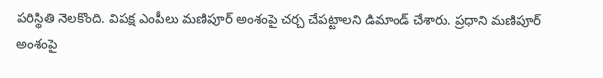పరిస్థితి నెలకొంది. విపక్ష ఎంపీలు మణిపూర్ అంశంపై చర్చ చేపట్టాలని డిమాండ్ చేశారు. ప్రధాని మణిపూర్ అంశంపై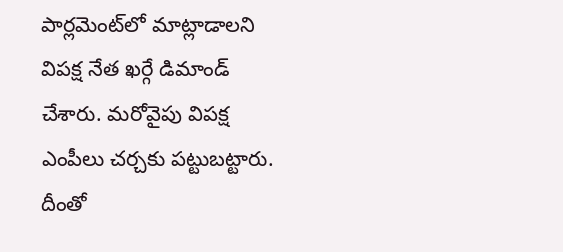పార్లమెంట్‌లో మాట్లాడాలని విపక్ష నేత ఖర్గే డిమాండ్ చేశారు. మరోవైపు విపక్ష ఎంపీలు చర్చకు పట్టుబట్టారు. దీంతో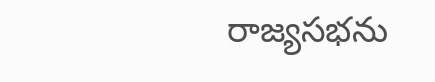రాజ్యసభను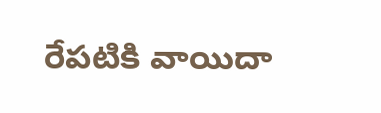రేపటికి వాయిదా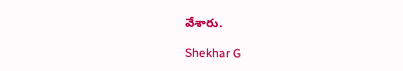వేశారు.

Shekhar G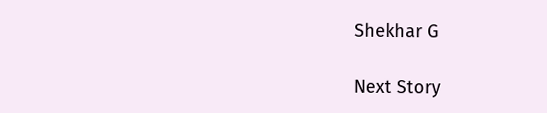Shekhar G

Next Story